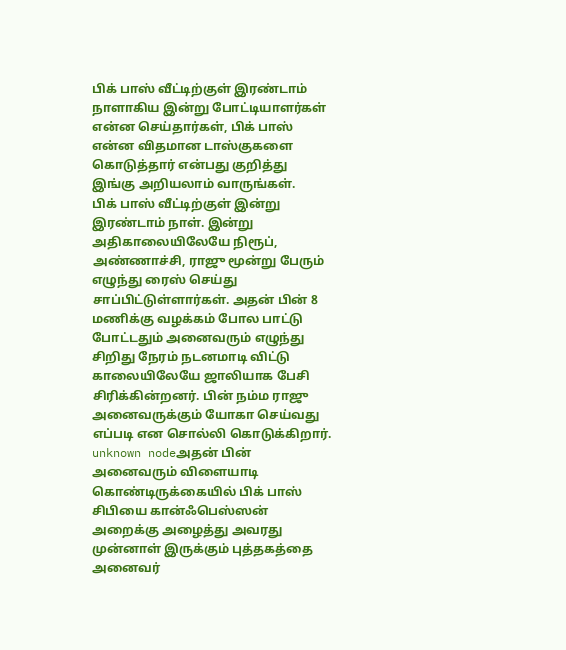பிக் பாஸ் வீட்டிற்குள் இரண்டாம் நாளாகிய இன்று போட்டியாளர்கள் என்ன செய்தார்கள், பிக் பாஸ் என்ன விதமான டாஸ்குகளை கொடுத்தார் என்பது குறித்து இங்கு அறியலாம் வாருங்கள்.
பிக் பாஸ் வீட்டிற்குள் இன்று இரண்டாம் நாள். இன்று அதிகாலையிலேயே நிரூப், அண்ணாச்சி, ராஜு மூன்று பேரும் எழுந்து ரைஸ் செய்து சாப்பிட்டுள்ளார்கள். அதன் பின் 8 மணிக்கு வழக்கம் போல பாட்டு போட்டதும் அனைவரும் எழுந்து சிறிது நேரம் நடனமாடி விட்டு காலையிலேயே ஜாலியாக பேசி சிரிக்கின்றனர். பின் நம்ம ராஜு அனைவருக்கும் யோகா செய்வது எப்படி என சொல்லி கொடுக்கிறார்.
unknown nodeஅதன் பின் அனைவரும் விளையாடி கொண்டிருக்கையில் பிக் பாஸ் சிபியை கான்ஃபெஸ்ஸன் அறைக்கு அழைத்து அவரது முன்னாள் இருக்கும் புத்தகத்தை அனைவர்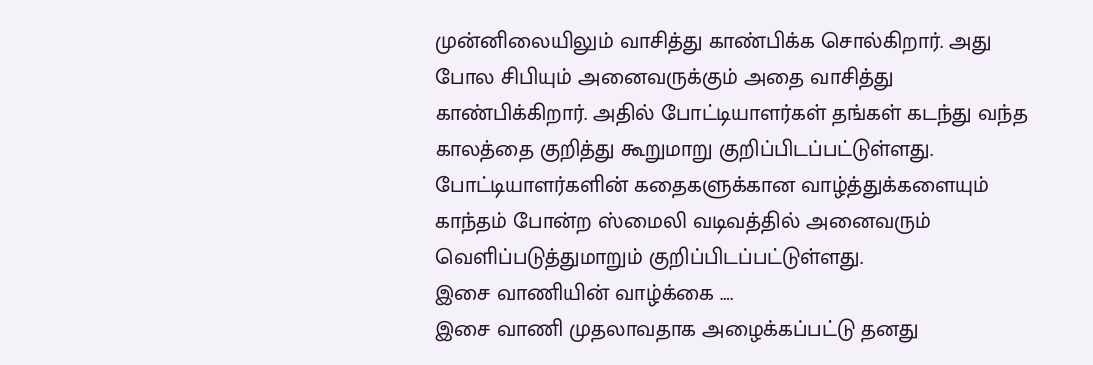முன்னிலையிலும் வாசித்து காண்பிக்க சொல்கிறார். அது போல சிபியும் அனைவருக்கும் அதை வாசித்து காண்பிக்கிறார். அதில் போட்டியாளர்கள் தங்கள் கடந்து வந்த காலத்தை குறித்து கூறுமாறு குறிப்பிடப்பட்டுள்ளது. போட்டியாளர்களின் கதைகளுக்கான வாழ்த்துக்களையும் காந்தம் போன்ற ஸ்மைலி வடிவத்தில் அனைவரும் வெளிப்படுத்துமாறும் குறிப்பிடப்பட்டுள்ளது.
இசை வாணியின் வாழ்க்கை ….
இசை வாணி முதலாவதாக அழைக்கப்பட்டு தனது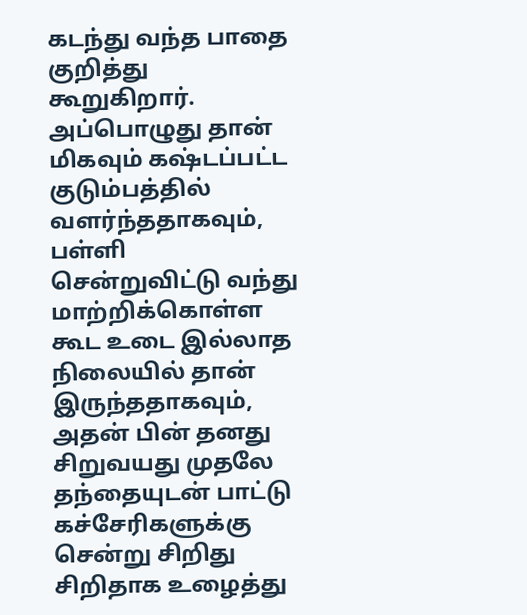கடந்து வந்த பாதை குறித்து கூறுகிறார். அப்பொழுது தான் மிகவும் கஷ்டப்பட்ட குடும்பத்தில் வளர்ந்ததாகவும், பள்ளி சென்றுவிட்டு வந்து மாற்றிக்கொள்ள கூட உடை இல்லாத நிலையில் தான் இருந்ததாகவும், அதன் பின் தனது சிறுவயது முதலே தந்தையுடன் பாட்டு கச்சேரிகளுக்கு சென்று சிறிது சிறிதாக உழைத்து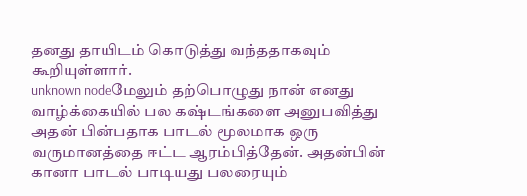தனது தாயிடம் கொடுத்து வந்ததாகவும் கூறியுள்ளார்.
unknown nodeமேலும் தற்பொழுது நான் எனது வாழ்க்கையில் பல கஷ்டங்களை அனுபவித்து அதன் பின்பதாக பாடல் மூலமாக ஒரு வருமானத்தை ஈட்ட ஆரம்பித்தேன். அதன்பின் கானா பாடல் பாடியது பலரையும்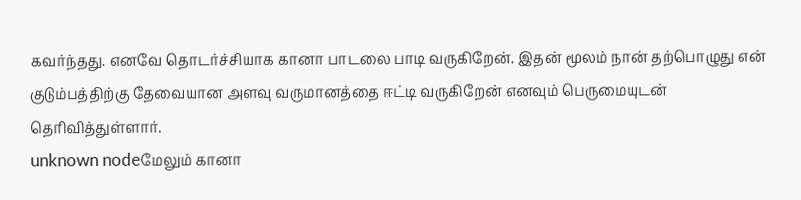கவர்ந்தது. எனவே தொடர்ச்சியாக கானா பாடலை பாடி வருகிறேன். இதன் மூலம் நான் தற்பொழுது என் குடும்பத்திற்கு தேவையான அளவு வருமானத்தை ஈட்டி வருகிறேன் எனவும் பெருமையுடன் தெரிவித்துள்ளார்.
unknown nodeமேலும் கானா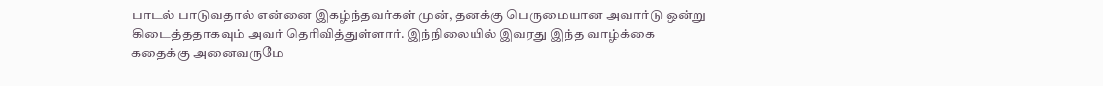பாடல் பாடுவதால் என்னை இகழ்ந்தவர்கள் முன், தனக்கு பெருமையான அவார்டு ஒன்று கிடைத்ததாகவும் அவர் தெரிவித்துள்ளார். இந்நிலையில் இவரது இந்த வாழ்க்கை கதைக்கு அனைவருமே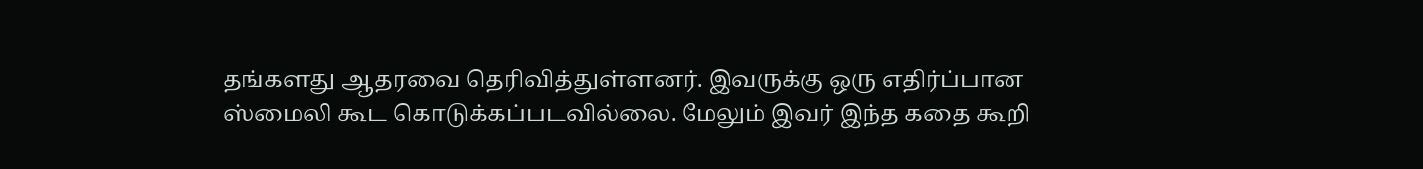தங்களது ஆதரவை தெரிவித்துள்ளனர். இவருக்கு ஒரு எதிர்ப்பான ஸ்மைலி கூட கொடுக்கப்படவில்லை. மேலும் இவர் இந்த கதை கூறி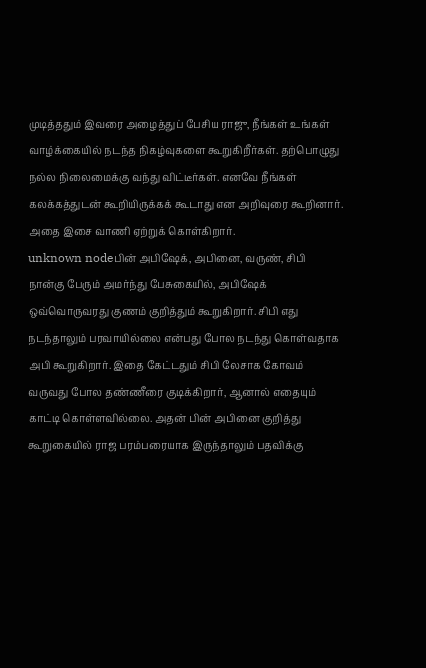முடித்ததும் இவரை அழைத்துப் பேசிய ராஜு, நீங்கள் உங்கள் வாழ்க்கையில் நடந்த நிகழ்வுகளை கூறுகிறீர்கள். தற்பொழுது நல்ல நிலைமைக்கு வந்து விட்டீர்கள். எனவே நீங்கள் கலக்கத்துடன் கூறியிருக்கக் கூடாது என அறிவுரை கூறினார். அதை இசை வாணி ஏற்றுக் கொள்கிறார்.
unknown nodeபின் அபிஷேக், அபினை, வருண், சிபி நான்கு பேரும் அமர்ந்து பேசுகையில், அபிஷேக் ஒவ்வொருவரது குணம் குறித்தும் கூறுகிறார். சிபி எது நடந்தாலும் பரவாயில்லை என்பது போல நடந்து கொள்வதாக அபி கூறுகிறார். இதை கேட்டதும் சிபி லேசாக கோவம் வருவது போல தண்ணீரை குடிக்கிறார், ஆனால் எதையும் காட்டி கொள்ளவில்லை. அதன் பின் அபினை குறித்து கூறுகையில் ராஜ பரம்பரையாக இருந்தாலும் பதவிக்கு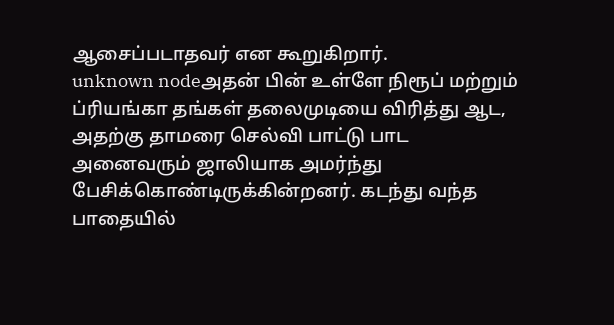ஆசைப்படாதவர் என கூறுகிறார்.
unknown nodeஅதன் பின் உள்ளே நிரூப் மற்றும் ப்ரியங்கா தங்கள் தலைமுடியை விரித்து ஆட, அதற்கு தாமரை செல்வி பாட்டு பாட அனைவரும் ஜாலியாக அமர்ந்து பேசிக்கொண்டிருக்கின்றனர். கடந்து வந்த பாதையில்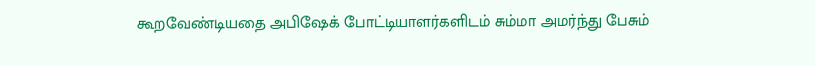கூறவேண்டியதை அபிஷேக் போட்டியாளர்களிடம் சும்மா அமர்ந்து பேசும்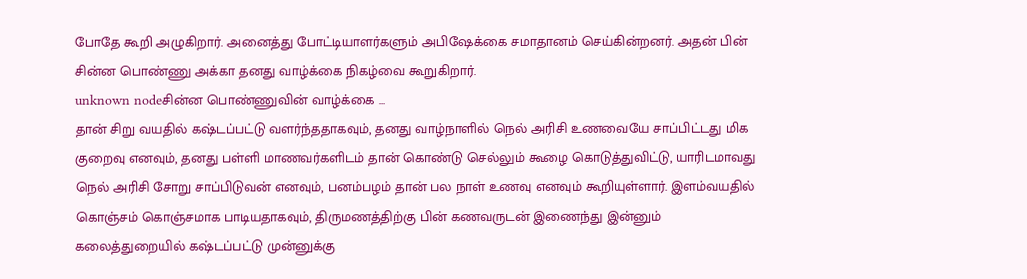போதே கூறி அழுகிறார். அனைத்து போட்டியாளர்களும் அபிஷேக்கை சமாதானம் செய்கின்றனர். அதன் பின் சின்ன பொண்ணு அக்கா தனது வாழ்க்கை நிகழ்வை கூறுகிறார்.
unknown nodeசின்ன பொண்ணுவின் வாழ்க்கை …
தான் சிறு வயதில் கஷ்டப்பட்டு வளர்ந்ததாகவும், தனது வாழ்நாளில் நெல் அரிசி உணவையே சாப்பிட்டது மிக குறைவு எனவும், தனது பள்ளி மாணவர்களிடம் தான் கொண்டு செல்லும் கூழை கொடுத்துவிட்டு, யாரிடமாவது நெல் அரிசி சோறு சாப்பிடுவன் எனவும், பனம்பழம் தான் பல நாள் உணவு எனவும் கூறியுள்ளார். இளம்வயதில் கொஞ்சம் கொஞ்சமாக பாடியதாகவும், திருமணத்திற்கு பின் கணவருடன் இணைந்து இன்னும் கலைத்துறையில் கஷ்டப்பட்டு முன்னுக்கு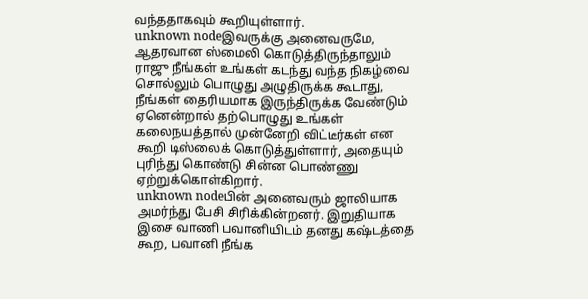வந்ததாகவும் கூறியுள்ளார்.
unknown nodeஇவருக்கு அனைவருமே, ஆதரவான ஸ்மைலி கொடுத்திருந்தாலும் ராஜு நீங்கள் உங்கள் கடந்து வந்த நிகழ்வை சொல்லும் பொழுது அழுதிருக்க கூடாது, நீங்கள் தைரியமாக இருந்திருக்க வேண்டும் ஏனென்றால் தற்பொழுது உங்கள் கலைநயத்தால் முன்னேறி விட்டீர்கள் என கூறி டிஸ்லைக் கொடுத்துள்ளார், அதையும் புரிந்து கொண்டு சின்ன பொண்ணு ஏற்றுக்கொள்கிறார்.
unknown nodeபின் அனைவரும் ஜாலியாக அமர்ந்து பேசி சிரிக்கின்றனர். இறுதியாக இசை வாணி பவானியிடம் தனது கஷ்டத்தை கூற, பவானி நீங்க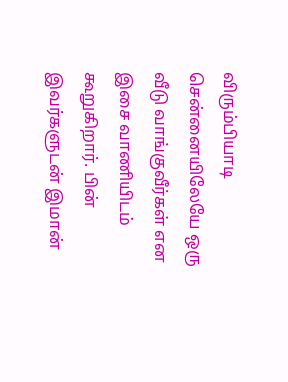விரும்பியாடி சென்னையிலேயே ஒரு வீடு வாங்குவீர்கள் என இசை வாணியிடம் கூறுகிறார். பின் இவர்களுடன் இமான்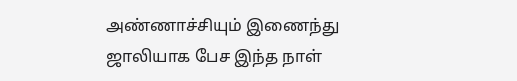அண்ணாச்சியும் இணைந்து ஜாலியாக பேச இந்த நாள்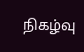நிகழ்வு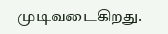முடிவடைகிறது.